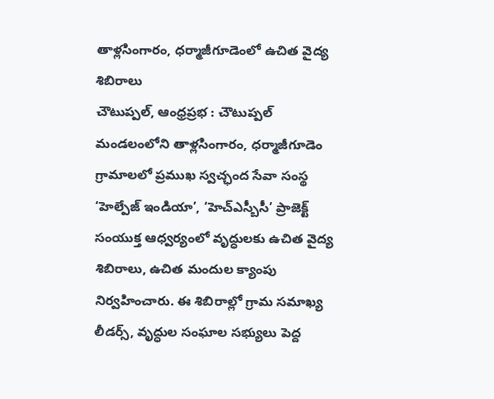తాళ్లసింగారం, ధర్మాజీగూడెంలో ఉచిత వైద్య శిబిరాలు
చౌటుప్పల్, ఆంధ్రప్రభ : చౌటుప్పల్ మండలంలోని తాళ్లసింగారం, ధర్మాజీగూడెం గ్రామాలలో ప్రముఖ స్వచ్ఛంద సేవా సంస్థ ‘హెల్పేజ్ ఇండియా’, ‘హెచ్ఎస్బీసీ’ ప్రాజెక్ట్ సంయుక్త ఆధ్వర్యంలో వృద్ధులకు ఉచిత వైద్య శిబిరాలు, ఉచిత మందుల క్యాంపు నిర్వహించారు. ఈ శిబిరాల్లో గ్రామ సమాఖ్య లీడర్స్, వృద్ధుల సంఘాల సభ్యులు పెద్ద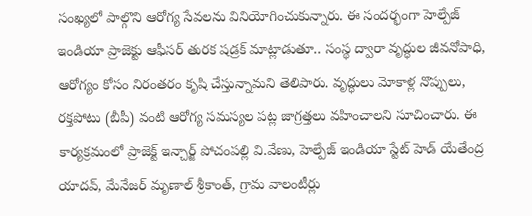సంఖ్యలో పాల్గొని ఆరోగ్య సేవలను వినియోగించుకున్నారు. ఈ సందర్భంగా హెల్పేజ్ ఇండియా ప్రాజెక్టు ఆఫీసర్ తురక షడ్రక్ మాట్లాడుతూ.. సంస్థ ద్వారా వృద్ధుల జీవనోపాధి, ఆరోగ్యం కోసం నిరంతరం కృషి చేస్తున్నామని తెలిపారు. వృద్ధులు మోకాళ్ల నొప్పులు, రక్తపోటు (బీపీ) వంటి ఆరోగ్య సమస్యల పట్ల జాగ్రత్తలు వహించాలని సూచించారు. ఈ కార్యక్రమంలో ప్రాజెక్ట్ ఇన్చార్జ్ పోచంపల్లి వి.వేణు, హెల్పేజ్ ఇండియా స్టేట్ హెడ్ యేతేంద్ర యాదవ్, మేనేజర్ మృణాల్ శ్రీకాంత్, గ్రామ వాలంటీర్లు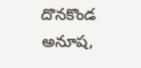దొనకొండ అనూష,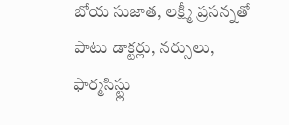బోయ సుజాత, లక్ష్మీ ప్రసన్నతో పాటు డాక్టర్లు, నర్సులు, ఫార్మసిస్ట్లు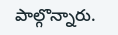పాల్గొన్నారు.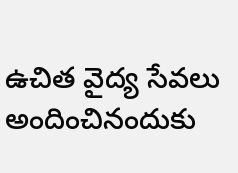ఉచిత వైద్య సేవలు అందించినందుకు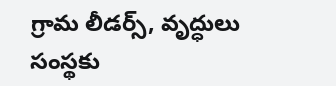గ్రామ లీడర్స్, వృద్ధులు సంస్థకు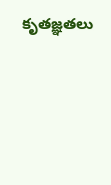కృతజ్ఞతలు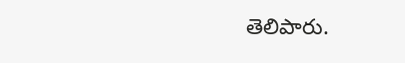తెలిపారు.